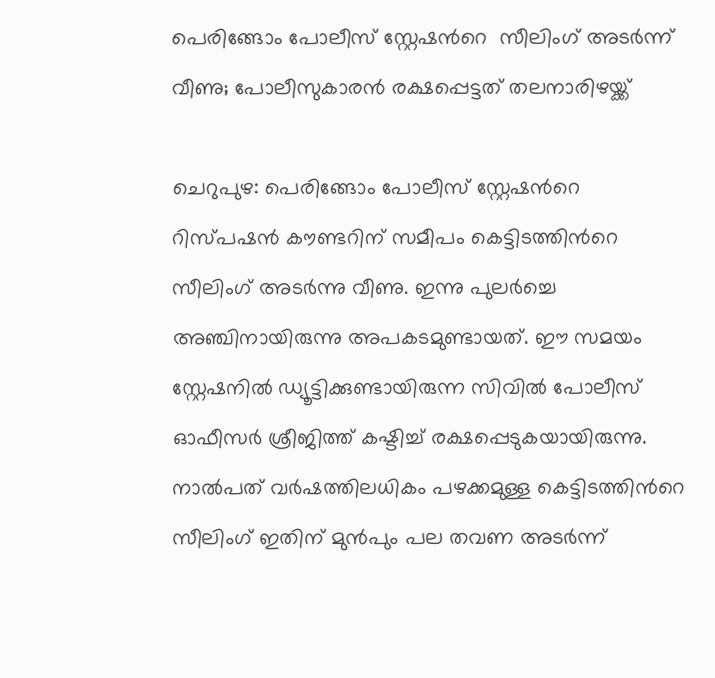പെരിങ്ങോം പോലീസ് സ്റ്റേഷന്‍റെ  സീലിംഗ് അടര്‍ന്ന് വീണു; പോലീസുകാരൻ രക്ഷപ്പെട്ടത് തലനാരിഴയ്ക്ക്

ചെറുപുഴ: പെരിങ്ങോം പോലീസ് സ്റ്റേഷന്‍റെ റിസ്പഷന്‍ കൗണ്ടറിന് സമീപം കെട്ടിടത്തിന്‍റെ സീലിംഗ് അടര്‍ന്നു വീണു. ഇന്നു പുലര്‍ച്ചെ അഞ്ചിനായിരുന്നു അപകടമുണ്ടായത്. ഈ സമയം സ്റ്റേഷനില്‍ ഡ്യൂട്ടിക്കുണ്ടായിരുന്ന സിവില്‍ പോലീസ് ഓഫീസര്‍ ശ്രീജിത്ത് കഷ്ടിച്ച് രക്ഷപ്പെടുകയായിരുന്നു. നാല്‍പത് വര്‍ഷത്തിലധികം പഴക്കമുള്ള കെട്ടിടത്തിന്‍റെ സീലിംഗ് ഇതിന് മുന്‍പും പല തവണ അടര്‍ന്ന്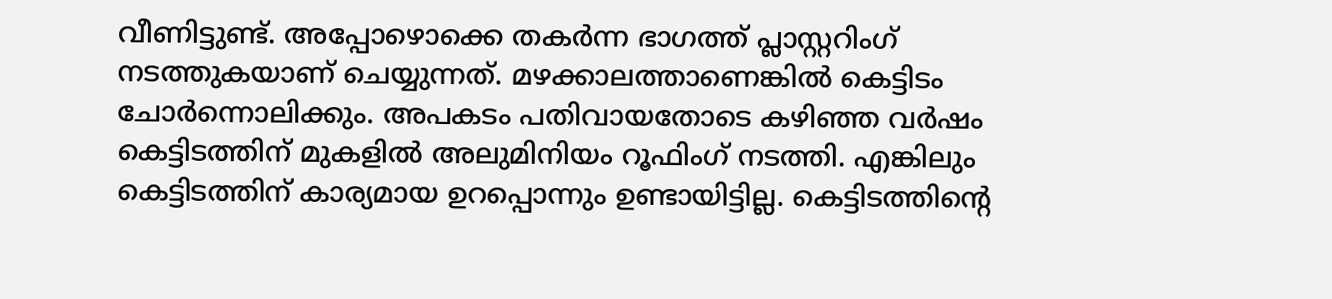വീണിട്ടുണ്ട്. അപ്പോഴൊക്കെ തകര്‍ന്ന ഭാഗത്ത് പ്ലാസ്റ്ററിംഗ് നടത്തുകയാണ് ചെയ്യുന്നത്. മഴക്കാലത്താണെങ്കില്‍ കെട്ടിടം ചോര്‍ന്നൊലിക്കും. അപകടം പതിവായതോടെ കഴിഞ്ഞ വര്‍ഷം കെട്ടിടത്തിന് മുകളില്‍ അലുമിനിയം റൂഫിംഗ് നടത്തി. എങ്കിലും കെട്ടിടത്തിന് കാര്യമായ ഉറപ്പൊന്നും ഉണ്ടായിട്ടില്ല. കെട്ടിടത്തിന്‍റെ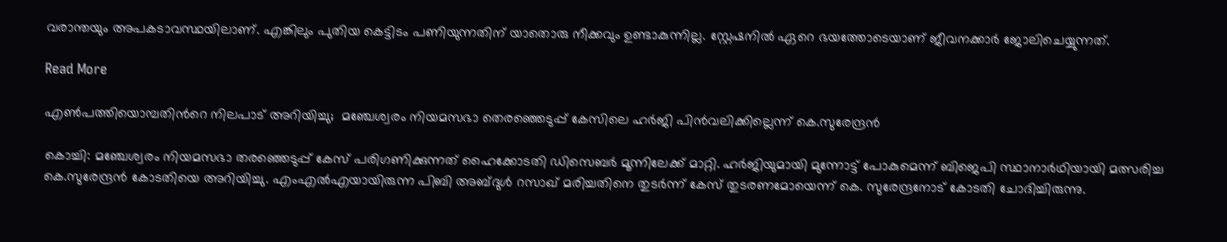വരാന്തയും അപകടാവസ്ഥയിലാണ്. എങ്കിലും പുതിയ കെട്ടിടം പണിയുന്നതിന് യാതൊരു നീക്കവും ഉണ്ടാകുന്നില്ല. സ്റ്റേഷനില്‍ ഏറെ ഭയത്തോടെയാണ് ജീവനക്കാര്‍ ജോലിചെയ്യുന്നത്.

Read More

എൺപത്തിയൊമ്പതിന്‍റെ നിലപാട് അറിയിച്ചു;  മഞ്ചേശ്വരം നിയമസഭാ തെരഞ്ഞെടുപ്പ് കേസിലെ ഹർജി പിൻവലിക്കില്ലെന്ന് കെ.സുരേന്ദ്രൻ

കൊച്ചി: മഞ്ചേശ്വരം നിയമസഭാ തരഞ്ഞെടുപ്പ് കേസ് പരിഗണിക്കുന്നത് ഹൈക്കോടതി ഡിസെബർ മൂന്നിലേക്ക് മാറ്റി. ഹർജിയുമായി മുന്നോട്ട് പോകുമെന്ന് ബിജെപി സ്ഥാനാർഥിയായി മത്സരിച്ച കെ.സുരേന്ദ്രൻ കോടതിയെ അറിയിച്ചു. എംഎല്‍എയായിരുന്ന പിബി അബ്ദുള്‍ റസാഖ് മരിച്ചതിനെ തുടര്‍ന്ന് കേസ് തുടരണമോയെന്ന് കെ. സുരേന്ദ്രനോട് കോടതി ചോദിച്ചിരുന്നു.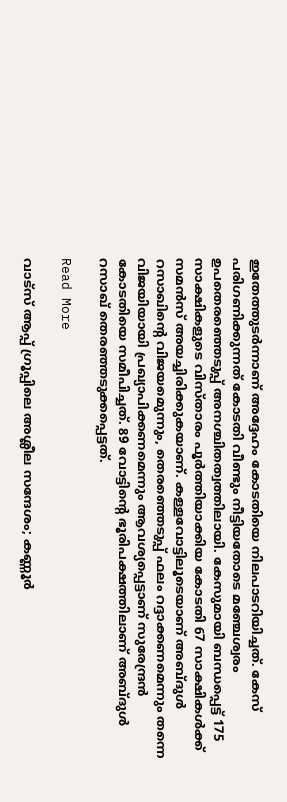ഇതേത്തുടർന്നാണ് അദ്ദേഹം കോടതിയെ നിലപാടറിയിച്ചത്. കേസ് പരിഗണിക്കുന്നത് കോടതി വീണ്ടും നീട്ടിയതോടെ മഞ്ചേശ്വരം ഉപതെരഞ്ഞെടുപ്പ് അനശ്ചിതത്വത്തിലായി. കേസുമായി ബന്ധപ്പെട്ട് 175 സാക്ഷികളുടെ വിസ്താരം പൂര്‍ത്തിയാക്കിയ കോടതി 67 സാക്ഷികള്‍ക്ക് സമന്‍സ് അയച്ചിരിക്കുകയാണ്. കള്ളവോട്ടിലൂടെയാണ് അബ്ദുൾ റസാഖിന്‍റെ വിജയമെുന്നും, തെരഞ്ഞെടുപ്പ് ഫലം റദ്ദാക്കണമെന്നും തന്നെ വിജയിയായി പ്രഖ്യാപിക്കണമെന്നും ആവശ്യപ്പെട്ടാണ് സുരേന്ദ്രന്‍ കോടതിയെ സമീപിച്ചത്. 89 വോട്ടിന്‍റെ ഭൂരിപക്ഷത്തിലാണ് അബ്ദുള്‍ റസാഖ് തെരഞ്ഞടുക്കപ്പെട്ടത്.

Read More

വാട്സ് ആപ്പ് ഗ്രൂപ്പിലെ അശ്ലീല സന്ദേശം; കണ്ണൂർ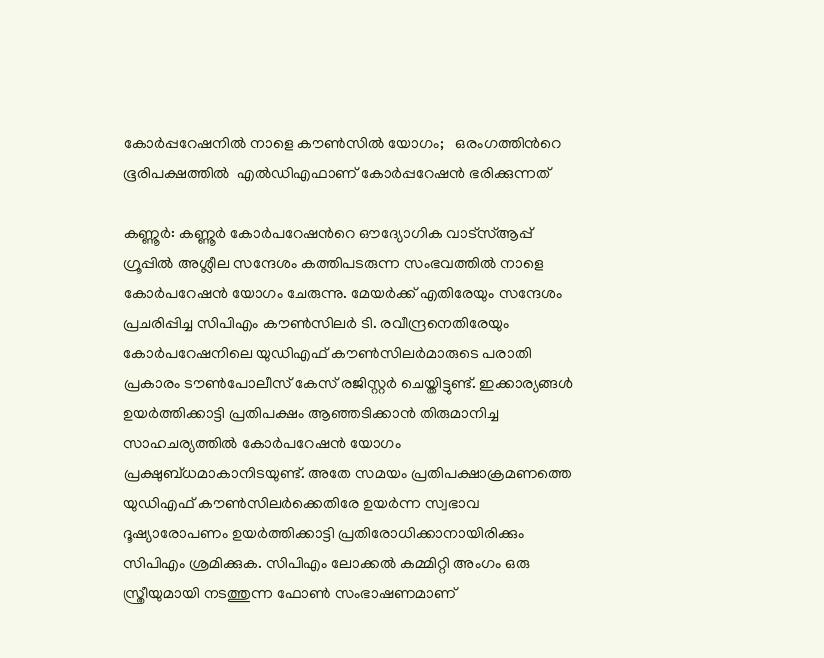കോർപ്പറേഷനിൽ നാളെ കൗൺസിൽ യോഗം;   ഒരംഗത്തിന്‍റെ ഭൂരിപക്ഷത്തിൽ  എൽഡിഎഫാണ് കോർപ്പറേഷൻ ഭരിക്കുന്നത്

കണ്ണൂർ: കണ്ണൂർ കോർപറേഷന്‍റെ ഔദ്യോഗിക വാട്സ്ആപ്പ് ഗ്രൂപ്പിൽ അശ്ലീല സന്ദേശം കത്തിപടരുന്ന സംഭവത്തിൽ നാളെ കോർപറേഷൻ യോഗം ചേരുന്നു. മേയർക്ക് എതിരേയും സന്ദേശം പ്രചരിപ്പിച്ച സിപിഎം കൗൺസിലർ ടി. രവീന്ദ്രനെതിരേയും കോർപറേഷനിലെ യുഡിഎഫ് കൗൺസിലർമാരുടെ പരാതി പ്രകാരം ടൗൺപോലീസ് കേസ് രജിസ്റ്റർ ചെയ്തിട്ടുണ്ട്. ഇക്കാര്യങ്ങൾ ഉയർത്തിക്കാട്ടി പ്രതിപക്ഷം ആഞ്ഞടിക്കാൻ തിരുമാനിച്ച സാഹചര്യത്തിൽ കോർപറേഷൻ യോഗം പ്രക്ഷുബ്ധമാകാനിടയുണ്ട്. അതേ സമയം പ്രതിപക്ഷാക്രമണത്തെ യുഡിഎഫ് കൗൺസിലർക്കെതിരേ ഉയർന്ന സ്വഭാവ ദൂഷ്യാരോപണം ഉയർത്തിക്കാട്ടി പ്രതിരോധിക്കാനായിരിക്കും സിപിഎം ശ്രമിക്കുക. സിപിഎം ലോക്കൽ കമ്മിറ്റി അംഗം ഒരു സ്ത്രീയുമായി നടത്തുന്ന ഫോൺ സംഭാഷണമാണ്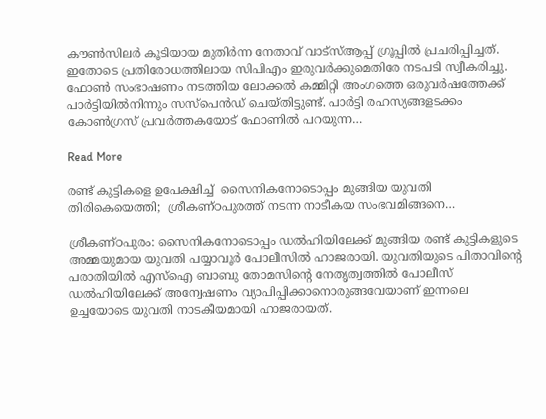കൗൺസിലർ കൂടിയായ മുതിർന്ന നേതാവ് വാട്സ്ആപ്പ് ഗ്രൂപ്പിൽ പ്രചരിപ്പിച്ചത്. ഇതോടെ പ്രതിരോധത്തിലായ സിപിഎം ഇരുവർക്കുമെതിരേ നടപടി സ്വീകരിച്ചു. ഫോൺ സംഭാഷണം നടത്തിയ ലോക്കൽ കമ്മിറ്റി അംഗത്തെ ഒരുവർഷത്തേക്ക് പാർട്ടിയിൽനിന്നും സസ്പെൻഡ് ചെയ്തിട്ടുണ്ട്. പാർട്ടി രഹസ്യങ്ങളടക്കം കോൺഗ്രസ് പ്രവർത്തകയോട് ഫോണിൽ പറയുന്ന…

Read More

രണ്ട് കുട്ടികളെ ഉപേക്ഷിച്ച്  സൈനികനോടൊപ്പം മുങ്ങിയ യുവതി  തിരികെയെത്തി;  ശ്രീകണ്ഠപുരത്ത് നടന്ന നാടീകയ സംഭവമിങ്ങനെ…

ശ്രീകണ്ഠപുരം: സൈനികനോടൊപ്പം ഡൽഹിയിലേക്ക് മുങ്ങിയ രണ്ട് കുട്ടികളുടെ അമ്മയുമായ യുവതി പയ്യാവൂർ പോലീസിൽ ഹാജരായി. യുവതിയുടെ പിതാവിന്‍റെ പരാതിയിൽ എസ്ഐ ബാബു തോമസിന്‍റെ നേതൃത്വത്തിൽ പോലീസ് ഡൽഹിയിലേക്ക് അന്വേഷണം വ്യാപിപ്പിക്കാനൊരുങ്ങവേയാണ് ഇന്നലെ ഉച്ചയോടെ യുവതി നാടകീയമായി ഹാജരായത്.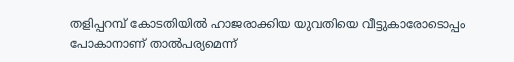തളിപ്പറമ്പ് കോടതിയിൽ ഹാജരാക്കിയ യുവതിയെ വീട്ടുകാരോടൊപ്പം പോകാനാണ് താൽപര്യമെന്ന്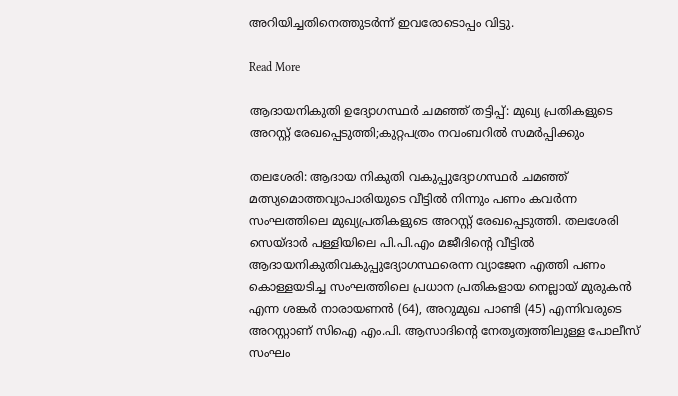അറിയിച്ചതിനെത്തുടർന്ന് ഇവരോടൊപ്പം വിട്ടു.

Read More

ആദായനികുതി ഉദ്യോഗസ്ഥര്‍ ചമഞ്ഞ് തട്ടിപ്പ്: മുഖ്യ പ്രതികളുടെ അറസ്റ്റ് രേഖപ്പെടുത്തി;കുറ്റപത്രം നവംബറിൽ സമർപ്പിക്കും

തലശേരി: ആദായ നികുതി വകുപ്പുദ്യോഗസ്ഥർ ചമഞ്ഞ് മത്സ്യമൊത്തവ്യാപാരിയുടെ വീട്ടിൽ നിന്നും പണം കവർന്ന സംഘത്തിലെ മുഖ്യപ്രതികളുടെ അറസ്റ്റ് രേഖപ്പെടുത്തി. തലശേരി സെയ്ദാർ പള്ളിയിലെ പി.പി.എം മജീദിന്‍റെ വീട്ടിൽ ആദായനികുതിവകുപ്പുദ്യോഗസ്ഥരെന്ന വ്യാജേന എത്തി പണം കൊള്ളയടിച്ച സംഘത്തിലെ പ്രധാന പ്രതികളായ നെല്ലായ് മുരുകൻ എന്ന ശങ്കർ നാരായണൻ (64), അറുമുഖ പാണ്ടി (45) എന്നിവരുടെ അറസ്റ്റാണ് സിഐ എം.പി. ആസാദിന്‍റെ നേതൃത്വത്തിലുള്ള പോലീസ് സംഘം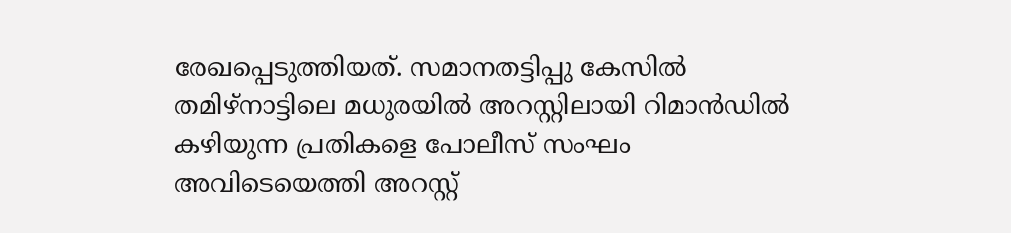രേഖപ്പെടുത്തിയത്. സമാനതട്ടിപ്പു കേസിൽ തമിഴ്നാട്ടിലെ മധുരയിൽ അറസ്റ്റിലായി റിമാൻഡിൽ കഴിയുന്ന പ്രതികളെ പോലീസ് സംഘം അവിടെയെത്തി അറസ്റ്റ്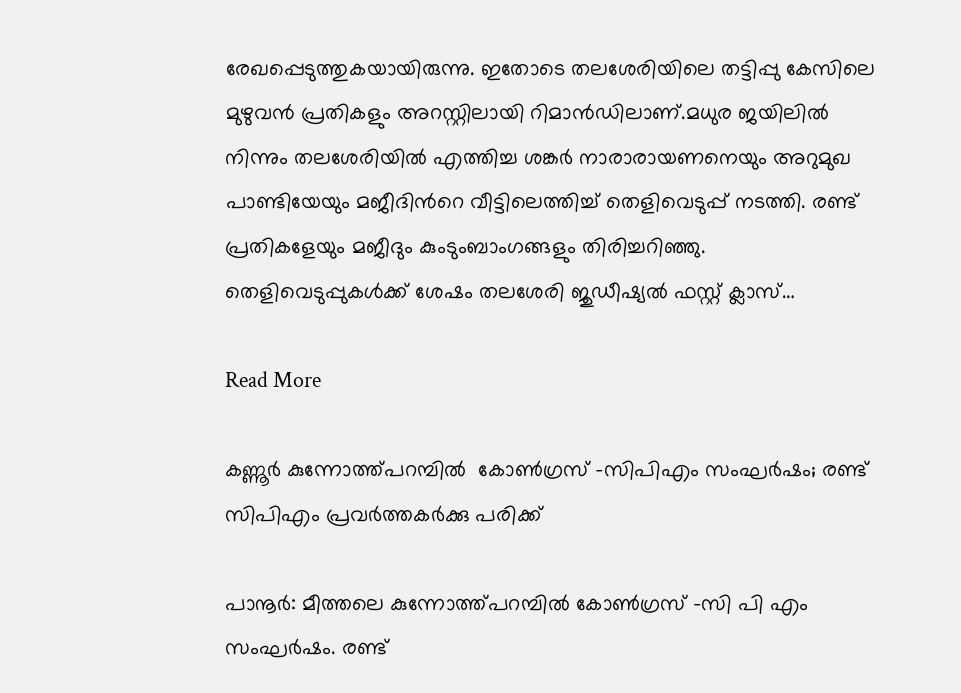രേഖപ്പെടുത്തുകയായിരുന്നു. ഇതോടെ തലശേരിയിലെ തട്ടിപ്പു കേസിലെ മുഴുവൻ പ്രതികളും അറസ്റ്റിലായി റിമാൻഡിലാണ്.മധുര ജയിലിൽ നിന്നും തലശേരിയിൽ എത്തിച്ച ശങ്കർ നാരാരായണനെയും അറുമുഖ പാണ്ടിയേയും മജീദിന്‍റെ വീട്ടിലെത്തിച്ച് തെളിവെടുപ്പ് നടത്തി. രണ്ട് പ്രതികളേയും മജീദും കുംടുംബാംഗങ്ങളും തിരിച്ചറിഞ്ഞു. തെളിവെടുപ്പുകൾക്ക് ശേഷം തലശേരി ജുഡീഷ്യൽ ഫസ്റ്റ് ക്ലാസ്…

Read More

കണ്ണൂർ കുന്നോത്ത്പറമ്പിൽ  കോൺഗ്രസ് -സിപിഎം സംഘർഷം; രണ്ട് സിപിഎം പ്രവർത്തകർക്കു പരിക്ക്

പാനൂർ: മീത്തലെ കുന്നോത്ത്പറമ്പിൽ കോൺഗ്രസ് -സി പി എം സംഘർഷം. രണ്ട്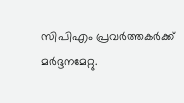സിപിഎം പ്രവർത്തകർക്ക് മർദ്ദനമേറ്റു.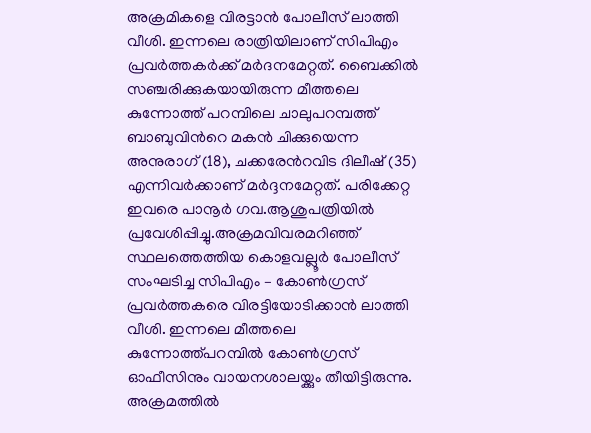അക്രമികളെ വിരട്ടാൻ പോലീസ് ലാത്തി വീശി. ഇന്നലെ രാത്രിയിലാണ് സിപിഎം പ്രവർത്തകർക്ക് മർദനമേറ്റത്. ബൈക്കിൽ സഞ്ചരിക്കുകയായിരുന്ന മീത്തലെ കുന്നോത്ത് പറമ്പിലെ ചാലുപറമ്പത്ത് ബാബുവിന്‍റെ മകൻ ചിക്കുയെന്ന അനുരാഗ് (18), ചക്കരേന്‍റവിട ദിലീഷ് (35) എന്നിവർക്കാണ് മർദ്ദനമേറ്റത്. പരിക്കേറ്റ ഇവരെ പാനൂർ ഗവ.ആശുപത്രിയിൽ പ്രവേശിപ്പിച്ചു.അക്രമവിവരമറിഞ്ഞ് സ്ഥലത്തെത്തിയ കൊളവല്ലൂർ പോലീസ് സംഘടിച്ച സിപിഎം – കോൺഗ്രസ് പ്രവർത്തകരെ വിരട്ടിയോടിക്കാൻ ലാത്തി വീശി. ഇന്നലെ മീത്തലെ കുന്നോത്ത്പറമ്പിൽ കോൺഗ്രസ് ഓഫീസിനും വായനശാലയ്ക്കും തീയിട്ടിരുന്നു. അക്രമത്തിൽ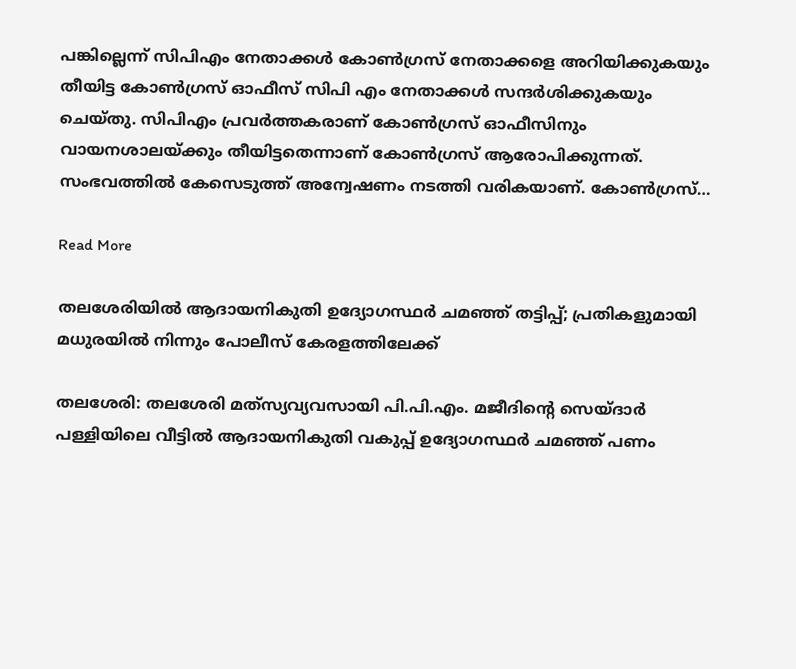പങ്കില്ലെന്ന് സിപിഎം നേതാക്കൾ കോൺഗ്രസ് നേതാക്കളെ അറിയിക്കുകയും തീയിട്ട കോൺഗ്രസ് ഓഫീസ് സിപി എം നേതാക്കൾ സന്ദർശിക്കുകയും ചെയ്തു. സിപിഎം പ്രവർത്തകരാണ് കോൺഗ്രസ് ഓഫീസിനും വായനശാലയ്ക്കും തീയിട്ടതെന്നാണ് കോൺഗ്രസ് ആരോപിക്കുന്നത്. സംഭവത്തിൽ കേസെടുത്ത് അന്വേഷണം നടത്തി വരികയാണ്. കോൺഗ്രസ്…

Read More

തലശേരിയിൽ ആദായനികുതി ഉദ്യോഗസ്ഥര്‍ ചമഞ്ഞ് തട്ടിപ്പ്; പ്രതികളുമായി മധുരയില്‍ നിന്നും പോലീസ് കേരളത്തിലേക്ക്

തലശേരി: തലശേരി മത്‌സ്യവ്യവസായി പി.പി.എം. മജീദിന്‍റെ സെയ്ദാര്‍ പള്ളിയിലെ വീട്ടില്‍ ആദായനികുതി വകുപ്പ് ഉദ്യോഗസ്ഥര്‍ ചമഞ്ഞ് പണം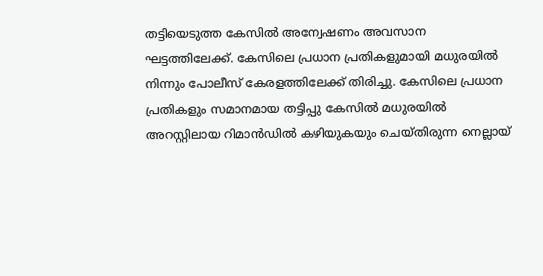തട്ടിയെടുത്ത കേസില്‍ അന്വേഷണം അവസാന ഘട്ടത്തിലേക്ക്. കേസിലെ പ്രധാന പ്രതികളുമായി മധുരയില്‍ നിന്നും പോലീസ് കേരളത്തിലേക്ക് തിരിച്ചു. കേസിലെ പ്രധാന പ്രതികളും സമാനമായ തട്ടിപ്പു കേസില്‍ മധുരയില്‍ അറസ്റ്റിലായ റിമാൻഡിൽ കഴിയുകയും ചെയ്തിരുന്ന നെല്ലായ്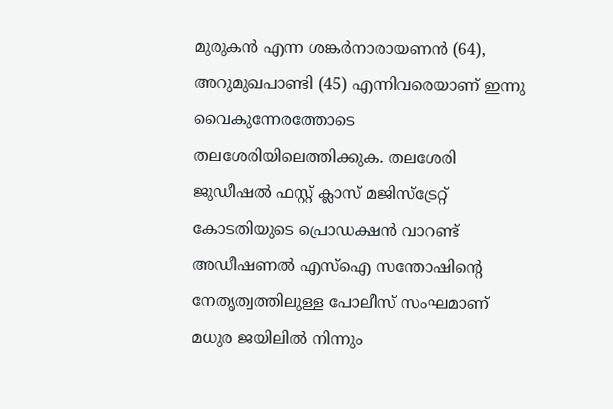മുരുകന്‍ എന്ന ശങ്കര്‍നാരായണന്‍ (64), അറുമുഖപാണ്ടി (45) എന്നിവരെയാണ് ഇന്നു വൈകുന്നേരത്തോടെ തലശേരിയിലെത്തിക്കുക. തലശേരി ജുഡീഷല്‍ ഫസ്റ്റ് ക്ലാസ് മജിസ്‌ട്രേറ്റ് കോടതിയുടെ പ്രൊഡക്ഷന്‍ വാറണ്ട് അഡീഷണല്‍ എസ്‌ഐ സന്തോഷിന്‍റെ നേതൃത്വത്തിലുള്ള പോലീസ് സംഘമാണ് മധുര ജയിലില്‍ നിന്നും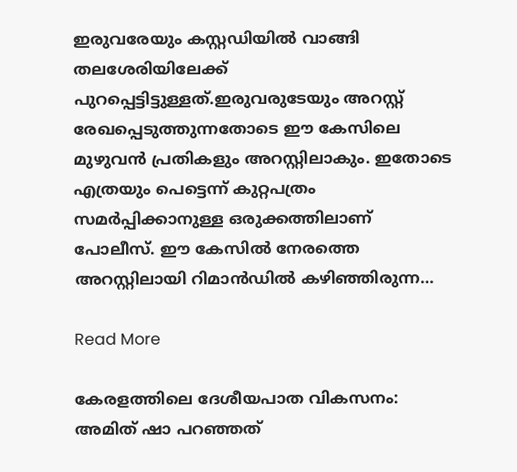ഇരുവരേയും കസ്റ്റഡിയില്‍ വാങ്ങി തലശേരിയിലേക്ക് പുറപ്പെട്ടിട്ടുള്ളത്.ഇരുവരുടേയും അറസ്റ്റ് രേഖപ്പെടുത്തുന്നതോടെ ഈ കേസിലെ മുഴുവന്‍ പ്രതികളും അറസ്റ്റിലാകും. ഇതോടെ എത്രയും പെട്ടെന്ന് കുറ്റപത്രം സമര്‍പ്പിക്കാനുള്ള ഒരുക്കത്തിലാണ് പോലീസ്. ഈ കേസില്‍ നേരത്തെ അറസ്റ്റിലായി റിമാൻഡിൽ കഴിഞ്ഞിരുന്ന…

Read More

കേരളത്തിലെ ദേശീയപാത വികസനം: അമിത് ഷാ പറഞ്ഞത്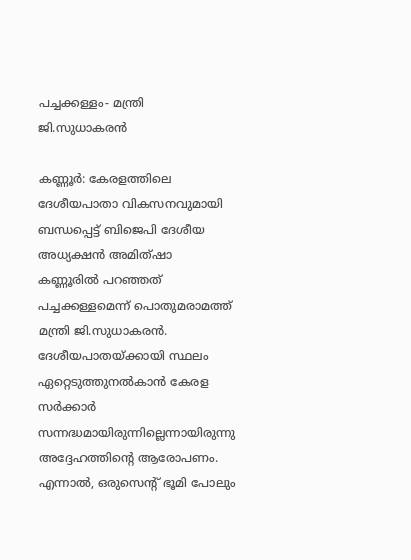പച്ചക്കള്ളം- മന്ത്രി ജി.സുധാകരൻ

കണ്ണൂർ: കേരളത്തിലെ ദേശീയപാതാ വികസനവുമായി ബന്ധപ്പെട്ട് ബിജെപി ദേശീയ അധ്യക്ഷൻ അമിത്ഷാ കണ്ണൂരിൽ പറഞ്ഞത് പച്ചക്കള്ളമെന്ന് പൊതുമരാമത്ത് മന്ത്രി ജി.സുധാകരൻ. ദേശീയപാതയ്ക്കായി സ്ഥലം ഏറ്റെടുത്തുനൽകാൻ കേരള സർക്കാർ സന്നദ്ധമായിരുന്നില്ലെന്നായിരുന്നു അദ്ദേഹത്തിന്‍റെ ആരോപണം. എന്നാൽ, ഒരുസെന്‍റ് ഭൂമി പോലും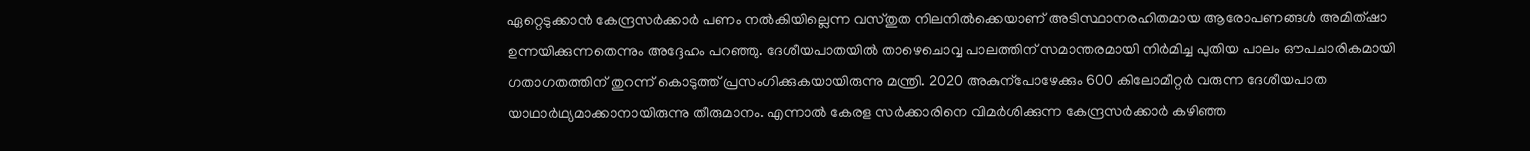ഏറ്റെടുക്കാൻ കേന്ദ്രസർക്കാർ പണം നൽകിയില്ലെന്ന വസ്തുത നിലനിൽക്കെയാണ് അടിസ്ഥാനരഹിതമായ ആരോപണങ്ങൾ അമിത്ഷാ ഉന്നയിക്കുന്നതെന്നും അദ്ദേഹം പറഞ്ഞു. ദേശീയപാതയിൽ താഴെചൊവ്വ പാലത്തിന് സമാന്തരമായി നിർമിച്ച പുതിയ പാലം ഔപചാരികമായി ഗതാഗതത്തിന് തുറന്ന് കൊടുത്ത് പ്രസംഗിക്കുകയായിരുന്നു മന്ത്രി. 2020 അകുന്പോഴേക്കും 600 കിലോമീറ്റർ വരുന്ന ദേശീയപാത യാഥാർഥ്യമാക്കാനായിരുന്നു തീരുമാനം. എന്നാൽ കേരള സർക്കാരിനെ വിമർശിക്കുന്ന കേന്ദ്രസർക്കാർ കഴിഞ്ഞ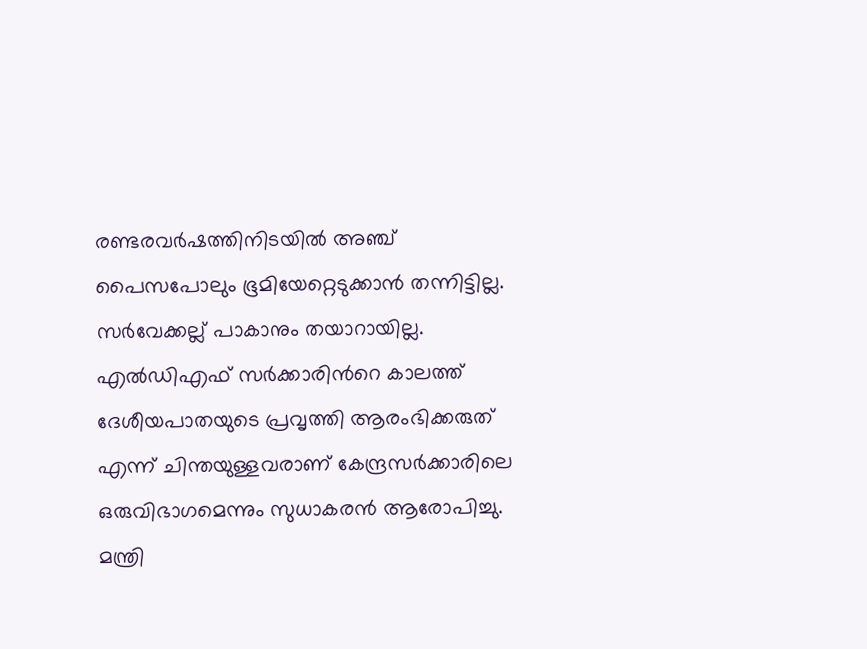രണ്ടരവർഷത്തിനിടയിൽ അഞ്ച് പൈസപോലും ഭൂമിയേറ്റെടുക്കാൻ തന്നിട്ടില്ല. സർവേക്കല്ല് പാകാനും തയാറായില്ല. എൽഡിഎഫ് സർക്കാരിന്‍റെ കാലത്ത് ദേശീയപാതയുടെ പ്രവൃത്തി ആരംഭിക്കരുത് എന്ന് ചിന്തയുള്ളവരാണ് കേന്ദ്രസർക്കാരിലെ ഒരുവിഭാഗമെന്നും സുധാകരൻ ആരോപിച്ചു. മന്ത്രി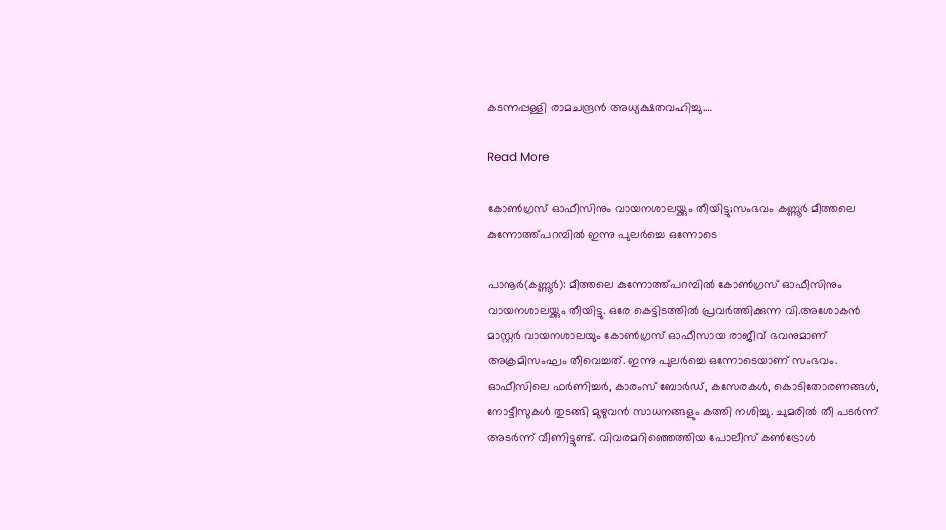കടന്നപ്പള്ളി രാമചന്ദ്രൻ അധ്യക്ഷതവഹിച്ചു.…

Read More

കോൺഗ്രസ് ഓഫീസിനും വായനശാലയ്ക്കും തീയിട്ടു;സംഭവം കണ്ണൂർ മീത്തലെ കുന്നോത്ത്പറമ്പിൽ ഇന്നു പുലർച്ചെ ഒന്നോടെ

പാനൂർ(കണ്ണൂർ): മീത്തലെ കുന്നോത്ത്പറമ്പിൽ കോൺഗ്രസ് ഓഫീസിനും വായനശാലയ്ക്കും തീയിട്ടു. ഒരേ കെട്ടിടത്തിൽ പ്രവർത്തിക്കുന്ന വി.അശോകൻ മാസ്റ്റർ വായനശാലയും കോൺഗ്രസ് ഓഫീസായ രാജീവ് ഭവനുമാണ് അക്രമിസംഘം തീവെച്ചത്. ഇന്നു പുലർച്ചെ ഒന്നോടെയാണ് സംഭവം. ഓഫീസിലെ ഫർണിച്ചർ, കാരംസ് ബോർഡ്, കസേരകൾ, കൊടിതോരണങ്ങൾ, നോട്ടീസുകൾ തുടങ്ങി മുഴുവൻ സാധനങ്ങളും കത്തി നശിച്ചു. ചുമരിൽ തീ പടർന്ന് അടർന്ന് വീണിട്ടുണ്ട്. വിവരമറിഞ്ഞെത്തിയ പോലീസ് കൺട്രോൾ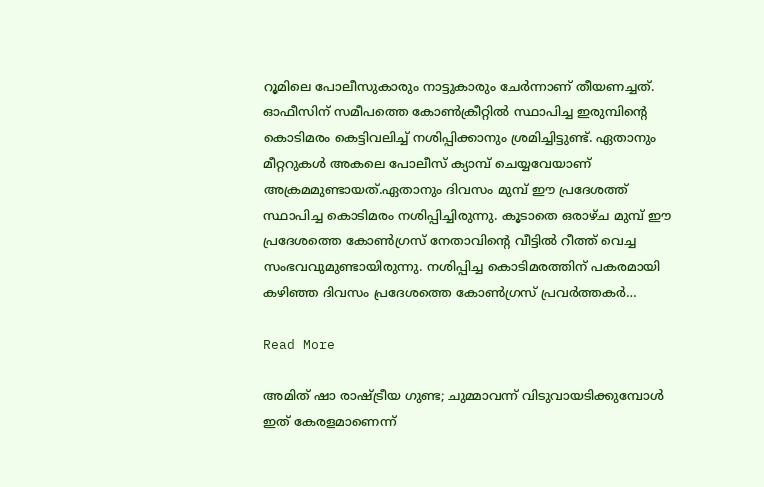റൂമിലെ പോലീസുകാരും നാട്ടുകാരും ചേർന്നാണ് തീയണച്ചത്. ഓഫീസിന് സമീപത്തെ കോൺക്രീറ്റിൽ സ്ഥാപിച്ച ഇരുമ്പിന്‍റെ കൊടിമരം കെട്ടിവലിച്ച് നശിപ്പിക്കാനും ശ്രമിച്ചിട്ടുണ്ട്. ഏതാനും മീറ്ററുകൾ അകലെ പോലീസ് ക്യാമ്പ് ചെയ്യവേയാണ് അക്രമമുണ്ടായത്.ഏതാനും ദിവസം മുമ്പ് ഈ പ്രദേശത്ത് സ്ഥാപിച്ച കൊടിമരം നശിപ്പിച്ചിരുന്നു. കൂടാതെ ഒരാഴ്ച മുമ്പ് ഈ പ്രദേശത്തെ കോൺഗ്രസ് നേതാവിന്‍റെ വീട്ടിൽ റീത്ത് വെച്ച സംഭവവുമുണ്ടായിരുന്നു. നശിപ്പിച്ച കൊടിമരത്തിന് പകരമായി കഴിഞ്ഞ ദിവസം പ്രദേശത്തെ കോൺഗ്രസ് പ്രവർത്തകർ…

Read More

അമിത് ഷാ രാഷ്‌ട്രീയ ഗുണ്ട; ചുമ്മാവന്ന് വിടുവായടിക്കുമ്പോൾ ഇത് കേരളമാണെന്ന്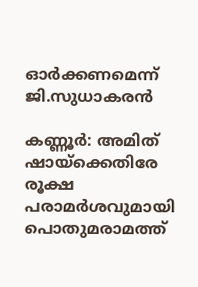ഓർക്കണമെന്ന് ജി.സുധാകരൻ

കണ്ണൂർ: അമിത് ഷായ്ക്കെതിരേ രൂക്ഷ പരാമർശവുമായി പൊതുമരാമത്ത്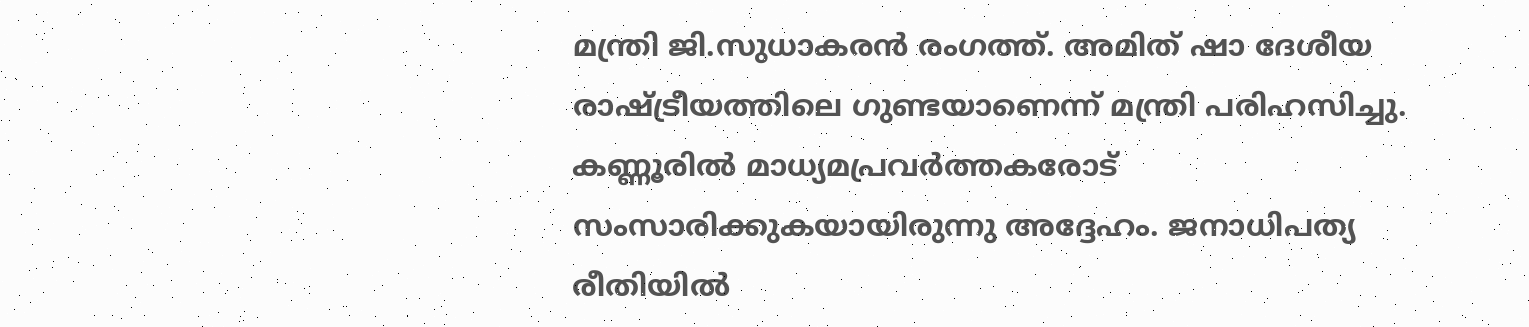മന്ത്രി ജി.സുധാകരൻ രംഗത്ത്. അമിത് ഷാ ദേശീയ രാഷ്ട്രീയത്തിലെ ഗുണ്ടയാണെന്ന് മന്ത്രി പരിഹസിച്ചു. കണ്ണൂരിൽ മാധ്യമപ്രവർത്തകരോട് സംസാരിക്കുകയായിരുന്നു അദ്ദേഹം. ജനാധിപത്യ രീതിയിൽ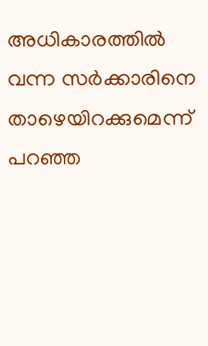അധികാരത്തിൽ വന്ന സർക്കാരിനെ താഴെയിറക്കുമെന്ന് പറഞ്ഞ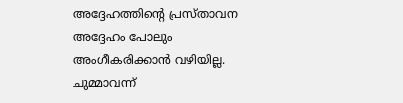അദ്ദേഹത്തിന്‍റെ പ്രസ്താവന അദ്ദേഹം പോലും അംഗീകരിക്കാൻ വഴിയില്ല. ചുമ്മാവന്ന്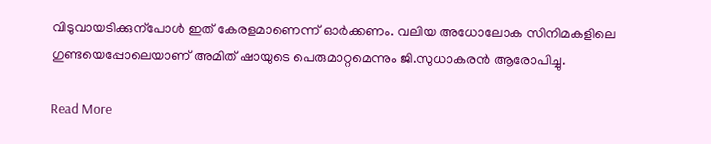വിടുവായടിക്കുന്പോൾ ഇത് കേരളമാണെന്ന് ഓർക്കണം. വലിയ അധോലോക സിനിമകളിലെ ഗുണ്ടയെപ്പോലെയാണ് അമിത് ഷായുടെ പെരുമാറ്റമെന്നും ജി.സുധാകരൻ ആരോപിച്ചു.

Read More